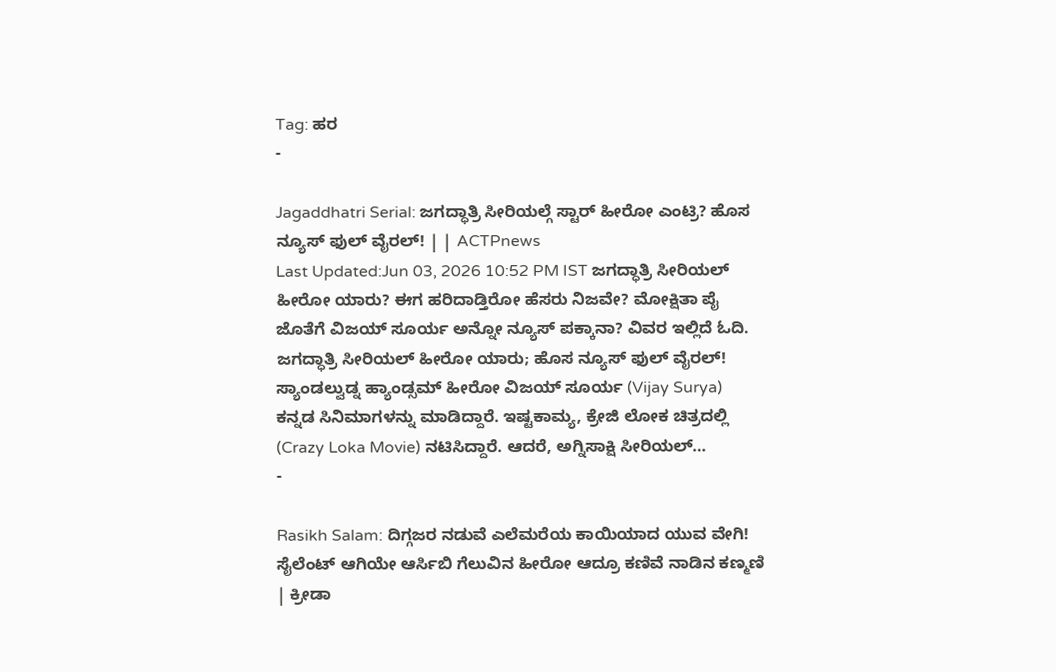Tag: ಹರ
-

Jagaddhatri Serial: ಜಗದ್ಧಾತ್ರಿ ಸೀರಿಯಲ್ಗೆ ಸ್ಟಾರ್ ಹೀರೋ ಎಂಟ್ರಿ? ಹೊಸ ನ್ಯೂಸ್ ಫುಲ್ ವೈರಲ್! | | ACTPnews
Last Updated:Jun 03, 2026 10:52 PM IST ಜಗದ್ಧಾತ್ರಿ ಸೀರಿಯಲ್ ಹೀರೋ ಯಾರು? ಈಗ ಹರಿದಾಡ್ತಿರೋ ಹೆಸರು ನಿಜವೇ? ಮೋಕ್ಷಿತಾ ಪೈ ಜೊತೆಗೆ ವಿಜಯ್ ಸೂರ್ಯ ಅನ್ನೋ ನ್ಯೂಸ್ ಪಕ್ಕಾನಾ? ವಿವರ ಇಲ್ಲಿದೆ ಓದಿ. ಜಗದ್ಧಾತ್ರಿ ಸೀರಿಯಲ್ ಹೀರೋ ಯಾರು; ಹೊಸ ನ್ಯೂಸ್ ಫುಲ್ ವೈರಲ್! ಸ್ಯಾಂಡಲ್ವುಡ್ನ ಹ್ಯಾಂಡ್ಸಮ್ ಹೀರೋ ವಿಜಯ್ ಸೂರ್ಯ (Vijay Surya) ಕನ್ನಡ ಸಿನಿಮಾಗಳನ್ನು ಮಾಡಿದ್ದಾರೆ. ಇಷ್ಟಕಾಮ್ಯ, ಕ್ರೇಜಿ ಲೋಕ ಚಿತ್ರದಲ್ಲಿ (Crazy Loka Movie) ನಟಿಸಿದ್ದಾರೆ. ಆದರೆ, ಅಗ್ನಿಸಾಕ್ಷಿ ಸೀರಿಯಲ್…
-

Rasikh Salam: ದಿಗ್ಗಜರ ನಡುವೆ ಎಲೆಮರೆಯ ಕಾಯಿಯಾದ ಯುವ ವೇಗಿ! ಸೈಲೆಂಟ್ ಆಗಿಯೇ ಆರ್ಸಿಬಿ ಗೆಲುವಿನ ಹೀರೋ ಆದ್ರೂ ಕಣಿವೆ ನಾಡಿನ ಕಣ್ಮಣಿ | ಕ್ರೀಡಾ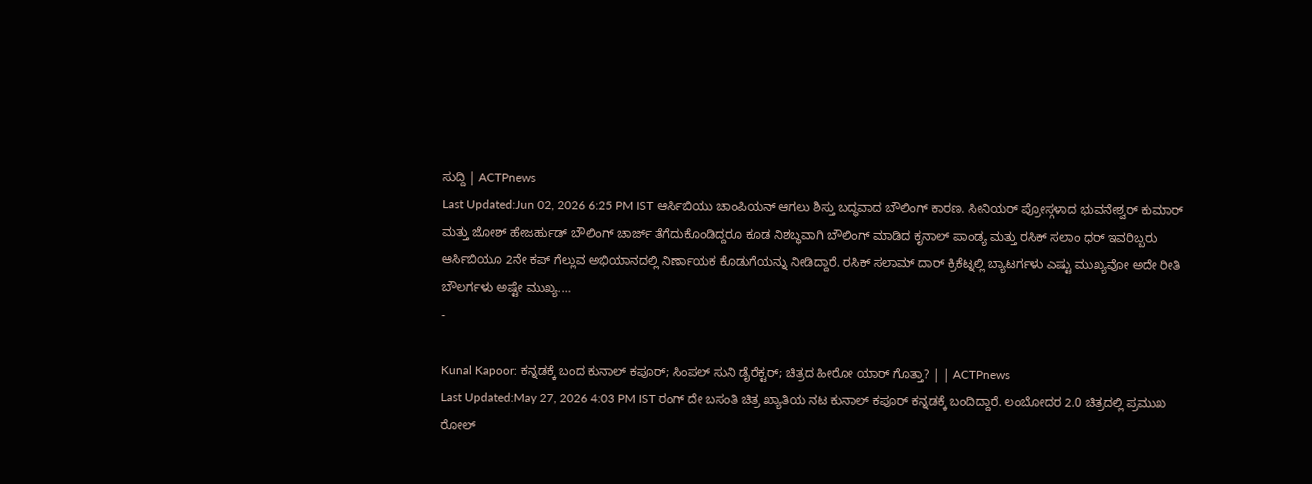ಸುದ್ದಿ | ACTPnews
Last Updated:Jun 02, 2026 6:25 PM IST ಆರ್ಸಿಬಿಯು ಚಾಂಪಿಯನ್ ಆಗಲು ಶಿಸ್ತು ಬದ್ಧವಾದ ಬೌಲಿಂಗ್ ಕಾರಣ. ಸೀನಿಯರ್ ಪ್ರೋಸ್ಗಳಾದ ಭುವನೇಶ್ವರ್ ಕುಮಾರ್ ಮತ್ತು ಜೋಶ್ ಹೇಜರ್ಹುಡ್ ಬೌಲಿಂಗ್ ಚಾರ್ಜ್ ತೆಗೆದುಕೊಂಡಿದ್ದರೂ ಕೂಡ ನಿಶಬ್ಧವಾಗಿ ಬೌಲಿಂಗ್ ಮಾಡಿದ ಕೃನಾಲ್ ಪಾಂಡ್ಯ ಮತ್ತು ರಸಿಕ್ ಸಲಾಂ ಧರ್ ಇವರಿಬ್ಬರು ಆರ್ಸಿಬಿಯೂ 2ನೇ ಕಪ್ ಗೆಲ್ಲುವ ಅಭಿಯಾನದಲ್ಲಿ ನಿರ್ಣಾಯಕ ಕೊಡುಗೆಯನ್ನು ನೀಡಿದ್ದಾರೆ. ರಸಿಕ್ ಸಲಾಮ್ ದಾರ್ ಕ್ರಿಕೆಟ್ನಲ್ಲಿ ಬ್ಯಾಟರ್ಗಳು ಎಷ್ಟು ಮುಖ್ಯವೋ ಅದೇ ರೀತಿ ಬೌಲರ್ಗಳು ಅಷ್ಟೇ ಮುಖ್ಯ.…
-

Kunal Kapoor: ಕನ್ನಡಕ್ಕೆ ಬಂದ ಕುನಾಲ್ ಕಪೂರ್; ಸಿಂಪಲ್ ಸುನಿ ಡೈರೆಕ್ಟರ್; ಚಿತ್ರದ ಹೀರೋ ಯಾರ್ ಗೊತ್ತಾ? | | ACTPnews
Last Updated:May 27, 2026 4:03 PM IST ರಂಗ್ ದೇ ಬಸಂತಿ ಚಿತ್ರ ಖ್ಯಾತಿಯ ನಟ ಕುನಾಲ್ ಕಪೂರ್ ಕನ್ನಡಕ್ಕೆ ಬಂದಿದ್ದಾರೆ. ಲಂಬೋದರ 2.0 ಚಿತ್ರದಲ್ಲಿ ಪ್ರಮುಖ ರೋಲ್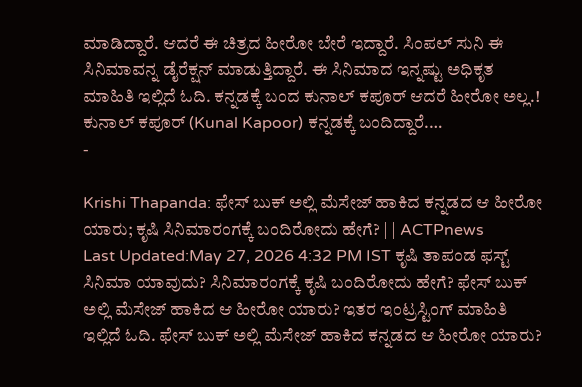ಮಾಡಿದ್ದಾರೆ. ಆದರೆ ಈ ಚಿತ್ರದ ಹೀರೋ ಬೇರೆ ಇದ್ದಾರೆ. ಸಿಂಪಲ್ ಸುನಿ ಈ ಸಿನಿಮಾವನ್ನ ಡೈರೆಕ್ಷನ್ ಮಾಡುತ್ತಿದ್ದಾರೆ. ಈ ಸಿನಿಮಾದ ಇನ್ನಷ್ಟು ಅಧಿಕೃತ ಮಾಹಿತಿ ಇಲ್ಲಿದೆ ಓದಿ. ಕನ್ನಡಕ್ಕೆ ಬಂದ ಕುನಾಲ್ ಕಪೂರ್ ಆದರೆ ಹೀರೋ ಅಲ್ಲ.! ಕುನಾಲ್ ಕಪೂರ್ (Kunal Kapoor) ಕನ್ನಡಕ್ಕೆ ಬಂದಿದ್ದಾರೆ.…
-

Krishi Thapanda: ಫೇಸ್ ಬುಕ್ ಅಲ್ಲಿ ಮೆಸೇಜ್ ಹಾಕಿದ ಕನ್ನಡದ ಆ ಹೀರೋ ಯಾರು; ಕೃಷಿ ಸಿನಿಮಾರಂಗಕ್ಕೆ ಬಂದಿರೋದು ಹೇಗೆ? | | ACTPnews
Last Updated:May 27, 2026 4:32 PM IST ಕೃಷಿ ತಾಪಂಡ ಫಸ್ಟ್ ಸಿನಿಮಾ ಯಾವುದು? ಸಿನಿಮಾರಂಗಕ್ಕೆ ಕೃಷಿ ಬಂದಿರೋದು ಹೇಗೆ? ಫೇಸ್ ಬುಕ್ ಅಲ್ಲಿ ಮೆಸೇಜ್ ಹಾಕಿದ ಆ ಹೀರೋ ಯಾರು? ಇತರ ಇಂಟ್ರಸ್ಟಿಂಗ್ ಮಾಹಿತಿ ಇಲ್ಲಿದೆ ಓದಿ. ಫೇಸ್ ಬುಕ್ ಅಲ್ಲಿ ಮೆಸೇಜ್ ಹಾಕಿದ ಕನ್ನಡದ ಆ ಹೀರೋ ಯಾರು?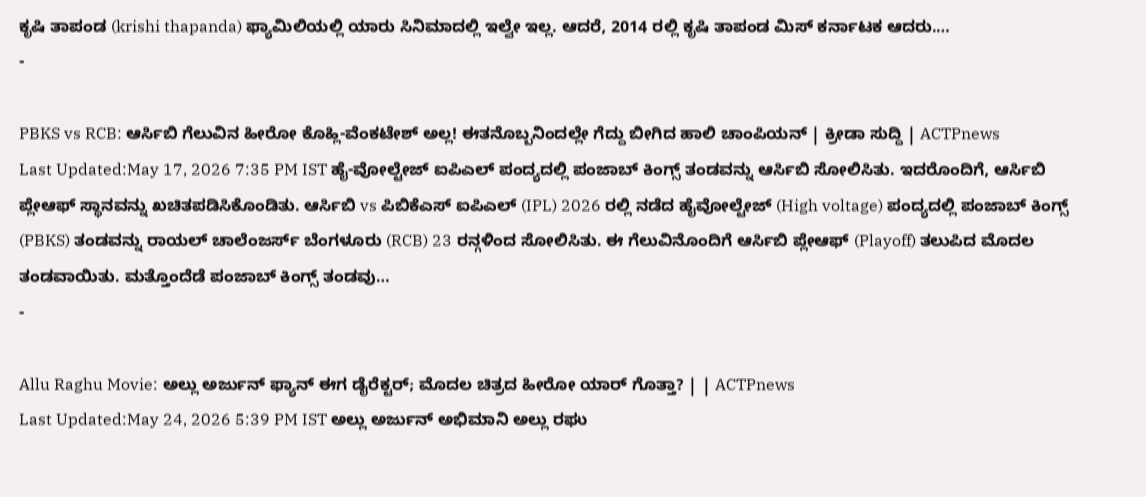ಕೃಷಿ ತಾಪಂಡ (krishi thapanda) ಫ್ಯಾಮಿಲಿಯಲ್ಲಿ ಯಾರು ಸಿನಿಮಾದಲ್ಲಿ ಇಲ್ವೇ ಇಲ್ಲ. ಆದರೆ, 2014 ರಲ್ಲಿ ಕೃಷಿ ತಾಪಂಡ ಮಿಸ್ ಕರ್ನಾಟಕ ಆದರು.…
-

PBKS vs RCB: ಆರ್ಸಿಬಿ ಗೆಲುವಿನ ಹೀರೋ ಕೊಹ್ಲಿ-ವೆಂಕಟೇಶ್ ಅಲ್ಲ! ಈತನೊಬ್ಬನಿಂದಲ್ಲೇ ಗೆದ್ದು ಬೀಗಿದ ಹಾಲಿ ಚಾಂಪಿಯನ್ | ಕ್ರೀಡಾ ಸುದ್ದಿ | ACTPnews
Last Updated:May 17, 2026 7:35 PM IST ಹೈ-ವೋಲ್ಟೇಜ್ ಐಪಿಎಲ್ ಪಂದ್ಯದಲ್ಲಿ ಪಂಜಾಬ್ ಕಿಂಗ್ಸ್ ತಂಡವನ್ನು ಆರ್ಸಿಬಿ ಸೋಲಿಸಿತು. ಇದರೊಂದಿಗೆ, ಆರ್ಸಿಬಿ ಪ್ಲೇಆಫ್ ಸ್ಥಾನವನ್ನು ಖಚಿತಪಡಿಸಿಕೊಂಡಿತು. ಆರ್ಸಿಬಿ vs ಪಿಬಿಕೆಎಸ್ ಐಪಿಎಲ್ (IPL) 2026 ರಲ್ಲಿ ನಡೆದ ಹೈವೋಲ್ಟೇಜ್ (High voltage) ಪಂದ್ಯದಲ್ಲಿ ಪಂಜಾಬ್ ಕಿಂಗ್ಸ್ (PBKS) ತಂಡವನ್ನು ರಾಯಲ್ ಚಾಲೆಂಜರ್ಸ್ ಬೆಂಗಳೂರು (RCB) 23 ರನ್ಗಳಿಂದ ಸೋಲಿಸಿತು. ಈ ಗೆಲುವಿನೊಂದಿಗೆ ಆರ್ಸಿಬಿ ಪ್ಲೇಆಫ್ (Playoff) ತಲುಪಿದ ಮೊದಲ ತಂಡವಾಯಿತು. ಮತ್ತೊಂದೆಡೆ ಪಂಜಾಬ್ ಕಿಂಗ್ಸ್ ತಂಡವು…
-

Allu Raghu Movie: ಅಲ್ಲು ಅರ್ಜುನ್ ಫ್ಯಾನ್ ಈಗ ಡೈರೆಕ್ಟರ್; ಮೊದಲ ಚಿತ್ರದ ಹೀರೋ ಯಾರ್ ಗೊತ್ತಾ? | | ACTPnews
Last Updated:May 24, 2026 5:39 PM IST ಅಲ್ಲು ಅರ್ಜುನ್ ಅಭಿಮಾನಿ ಅಲ್ಲು ರಘು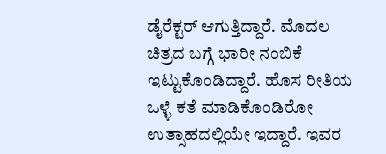ಡೈರೆಕ್ಟರ್ ಆಗುತ್ತಿದ್ದಾರೆ. ಮೊದಲ ಚಿತ್ರದ ಬಗ್ಗೆ ಭಾರೀ ನಂಬಿಕೆ ಇಟ್ಟುಕೊಂಡಿದ್ದಾರೆ. ಹೊಸ ರೀತಿಯ ಒಳ್ಳೆ ಕತೆ ಮಾಡಿಕೊಂಡಿರೋ ಉತ್ಸಾಹದಲ್ಲಿಯೇ ಇದ್ದಾರೆ. ಇವರ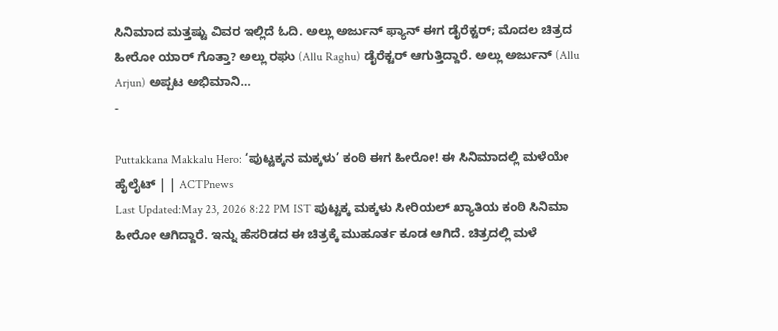ಸಿನಿಮಾದ ಮತ್ತಷ್ಟು ವಿವರ ಇಲ್ಲಿದೆ ಓದಿ. ಅಲ್ಲು ಅರ್ಜುನ್ ಫ್ಯಾನ್ ಈಗ ಡೈರೆಕ್ಟರ್; ಮೊದಲ ಚಿತ್ರದ ಹೀರೋ ಯಾರ್ ಗೊತ್ತಾ? ಅಲ್ಲು ರಘು (Allu Raghu) ಡೈರೆಕ್ಟರ್ ಆಗುತ್ತಿದ್ದಾರೆ. ಅಲ್ಲು ಅರ್ಜುನ್ (Allu Arjun) ಅಪ್ಪಟ ಅಭಿಮಾನಿ…
-

Puttakkana Makkalu Hero: ‘ಪುಟ್ಟಕ್ಕನ ಮಕ್ಕಳು’ ಕಂಠಿ ಈಗ ಹೀರೋ! ಈ ಸಿನಿಮಾದಲ್ಲಿ ಮಳೆಯೇ ಹೈಲೈಟ್ | | ACTPnews
Last Updated:May 23, 2026 8:22 PM IST ಪುಟ್ಟಕ್ಕ ಮಕ್ಕಳು ಸೀರಿಯಲ್ ಖ್ಯಾತಿಯ ಕಂಠಿ ಸಿನಿಮಾ ಹೀರೋ ಆಗಿದ್ದಾರೆ. ಇನ್ನು ಹೆಸರಿಡದ ಈ ಚಿತ್ರಕ್ಕೆ ಮುಹೂರ್ತ ಕೂಡ ಆಗಿದೆ. ಚಿತ್ರದಲ್ಲಿ ಮಳೆ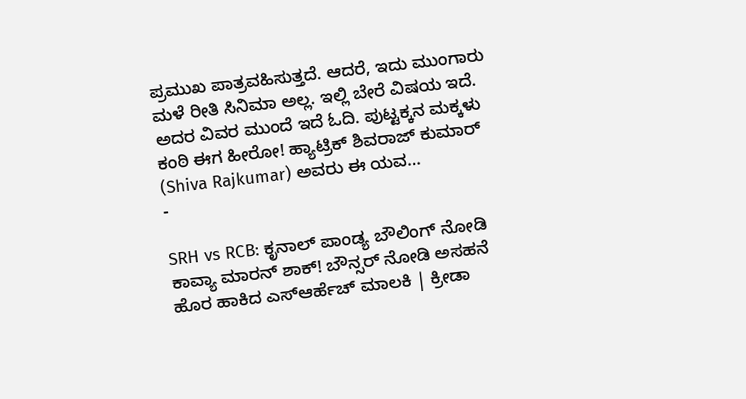ಪ್ರಮುಖ ಪಾತ್ರವಹಿಸುತ್ತದೆ. ಆದರೆ, ಇದು ಮುಂಗಾರು ಮಳೆ ರೀತಿ ಸಿನಿಮಾ ಅಲ್ಲ. ಇಲ್ಲಿ ಬೇರೆ ವಿಷಯ ಇದೆ. ಅದರ ವಿವರ ಮುಂದೆ ಇದೆ ಓದಿ. ಪುಟ್ಟಕ್ಕನ ಮಕ್ಕಳು ಕಂಠಿ ಈಗ ಹೀರೋ! ಹ್ಯಾಟ್ರಿಕ್ ಶಿವರಾಜ್ ಕುಮಾರ್ (Shiva Rajkumar) ಅವರು ಈ ಯವ…
-

SRH vs RCB: ಕೃನಾಲ್ ಪಾಂಡ್ಯ ಬೌಲಿಂಗ್ ನೋಡಿ ಕಾವ್ಯಾ ಮಾರನ್ ಶಾಕ್! ಬೌನ್ಸರ್ ನೋಡಿ ಅಸಹನೆ ಹೊರ ಹಾಕಿದ ಎಸ್ಆರ್ಹೆಚ್ ಮಾಲಕಿ | ಕ್ರೀಡಾ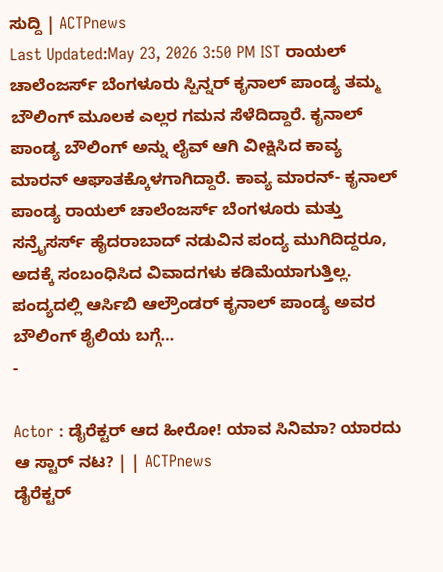ಸುದ್ದಿ | ACTPnews
Last Updated:May 23, 2026 3:50 PM IST ರಾಯಲ್ ಚಾಲೆಂಜರ್ಸ್ ಬೆಂಗಳೂರು ಸ್ಪಿನ್ನರ್ ಕೃನಾಲ್ ಪಾಂಡ್ಯ ತಮ್ಮ ಬೌಲಿಂಗ್ ಮೂಲಕ ಎಲ್ಲರ ಗಮನ ಸೆಳೆದಿದ್ದಾರೆ. ಕೃನಾಲ್ ಪಾಂಡ್ಯ ಬೌಲಿಂಗ್ ಅನ್ನು ಲೈವ್ ಆಗಿ ವೀಕ್ಷಿಸಿದ ಕಾವ್ಯ ಮಾರನ್ ಆಘಾತಕ್ಕೊಳಗಾಗಿದ್ದಾರೆ. ಕಾವ್ಯ ಮಾರನ್- ಕೃನಾಲ್ ಪಾಂಡ್ಯ ರಾಯಲ್ ಚಾಲೆಂಜರ್ಸ್ ಬೆಂಗಳೂರು ಮತ್ತು ಸನ್ರೈಸರ್ಸ್ ಹೈದರಾಬಾದ್ ನಡುವಿನ ಪಂದ್ಯ ಮುಗಿದಿದ್ದರೂ, ಅದಕ್ಕೆ ಸಂಬಂಧಿಸಿದ ವಿವಾದಗಳು ಕಡಿಮೆಯಾಗುತ್ತಿಲ್ಲ. ಪಂದ್ಯದಲ್ಲಿ ಆರ್ಸಿಬಿ ಆಲ್ರೌಂಡರ್ ಕೃನಾಲ್ ಪಾಂಡ್ಯ ಅವರ ಬೌಲಿಂಗ್ ಶೈಲಿಯ ಬಗ್ಗೆ…
-

Actor : ಡೈರೆಕ್ಟರ್ ಆದ ಹೀರೋ! ಯಾವ ಸಿನಿಮಾ? ಯಾರದು ಆ ಸ್ಟಾರ್ ನಟ? | | ACTPnews
ಡೈರೆಕ್ಟರ್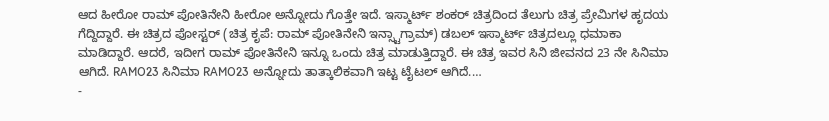ಆದ ಹೀರೋ ರಾಮ್ ಪೋತಿನೇನಿ ಹೀರೋ ಅನ್ನೋದು ಗೊತ್ತೇ ಇದೆ. ಇಸ್ಮಾರ್ಟ್ ಶಂಕರ್ ಚಿತ್ರದಿಂದ ತೆಲುಗು ಚಿತ್ರ ಪ್ರೇಮಿಗಳ ಹೃದಯ ಗೆದ್ದಿದ್ದಾರೆ. ಈ ಚಿತ್ರದ ಪೋಸ್ಟರ್ (ಚಿತ್ರ ಕೃಪೆ: ರಾಮ್ ಪೋತಿನೇನಿ ಇನ್ಸ್ಟಾಗ್ರಾಮ್) ಡಬಲ್ ಇಸ್ಮಾರ್ಟ್ ಚಿತ್ರದಲ್ಲೂ ಧಮಾಕಾ ಮಾಡಿದ್ದಾರೆ. ಆದರೆ, ಇದೀಗ ರಾಮ್ ಪೋತಿನೇನಿ ಇನ್ನೂ ಒಂದು ಚಿತ್ರ ಮಾಡುತ್ತಿದ್ದಾರೆ. ಈ ಚಿತ್ರ ಇವರ ಸಿನಿ ಜೀವನದ 23 ನೇ ಸಿನಿಮಾ ಆಗಿದೆ. RAMO23 ಸಿನಿಮಾ RAMO23 ಅನ್ನೋದು ತಾತ್ಕಾಲಿಕವಾಗಿ ಇಟ್ಟ ಟೈಟಲ್ ಆಗಿದೆ.…
-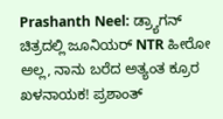Prashanth Neel: ಡ್ರ್ಯಾಗನ್ ಚಿತ್ರದಲ್ಲಿ ಜೂನಿಯರ್ NTR ಹೀರೋ ಅಲ್ಲ, ನಾನು ಬರೆದ ಅತ್ಯಂತ ಕ್ರೂರ ಖಳನಾಯಕ! ಪ್ರಶಾಂತ್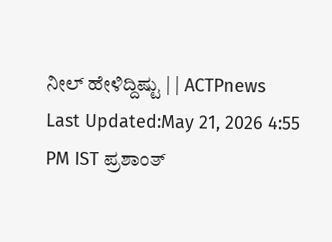ನೀಲ್ ಹೇಳಿದ್ದಿಷ್ಟು | | ACTPnews
Last Updated:May 21, 2026 4:55 PM IST ಪ್ರಶಾಂತ್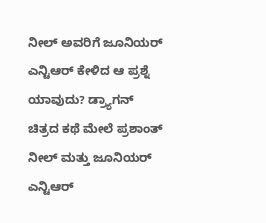ನೀಲ್ ಅವರಿಗೆ ಜೂನಿಯರ್ ಎನ್ಟಿಆರ್ ಕೇಳಿದ ಆ ಪ್ರಶ್ನೆ ಯಾವುದು? ಡ್ರ್ಯಾಗನ್ ಚಿತ್ರದ ಕಥೆ ಮೇಲೆ ಪ್ರಶಾಂತ್ ನೀಲ್ ಮತ್ತು ಜೂನಿಯರ್ ಎನ್ಟಿಆರ್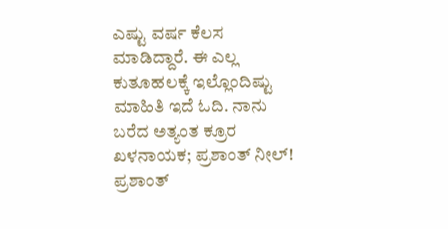ಎಷ್ಟು ವರ್ಷ ಕೆಲಸ ಮಾಡಿದ್ದಾರೆ. ಈ ಎಲ್ಲ ಕುತೂಹಲಕ್ಕೆ ಇಲ್ಲೊಂದಿಷ್ಟು ಮಾಹಿತಿ ಇದೆ ಓದಿ. ನಾನು ಬರೆದ ಅತ್ಯಂತ ಕ್ರೂರ ಖಳನಾಯಕ; ಪ್ರಶಾಂತ್ ನೀಲ್! ಪ್ರಶಾಂತ್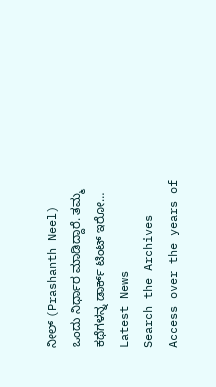ನೀಲ್ (Prashanth Neel) ಒಂದು ನಿರ್ಧಾರ ಮಾಡಿದ್ದಾರೆ. ತಮ್ಮ ಕಥೆಗಳನ್ನ ಡಾರ್ಕ್ ಟಿಂಟ್ ಇರೋ…
Latest News
Search the Archives
Access over the years of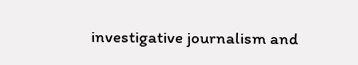investigative journalism and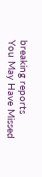breaking reports
You May Have Missed